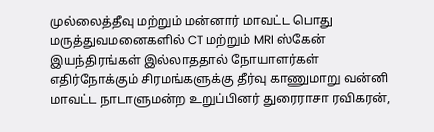முல்லைத்தீவு மற்றும் மன்னார் மாவட்ட பொது மருத்துவமனைகளில் CT மற்றும் MRI ஸ்கேன் இயந்திரங்கள் இல்லாததால் நோயாளர்கள் எதிர்நோக்கும் சிரமங்களுக்கு தீர்வு காணுமாறு வன்னி மாவட்ட நாடாளுமன்ற உறுப்பினர் துரைராசா ரவிகரன்,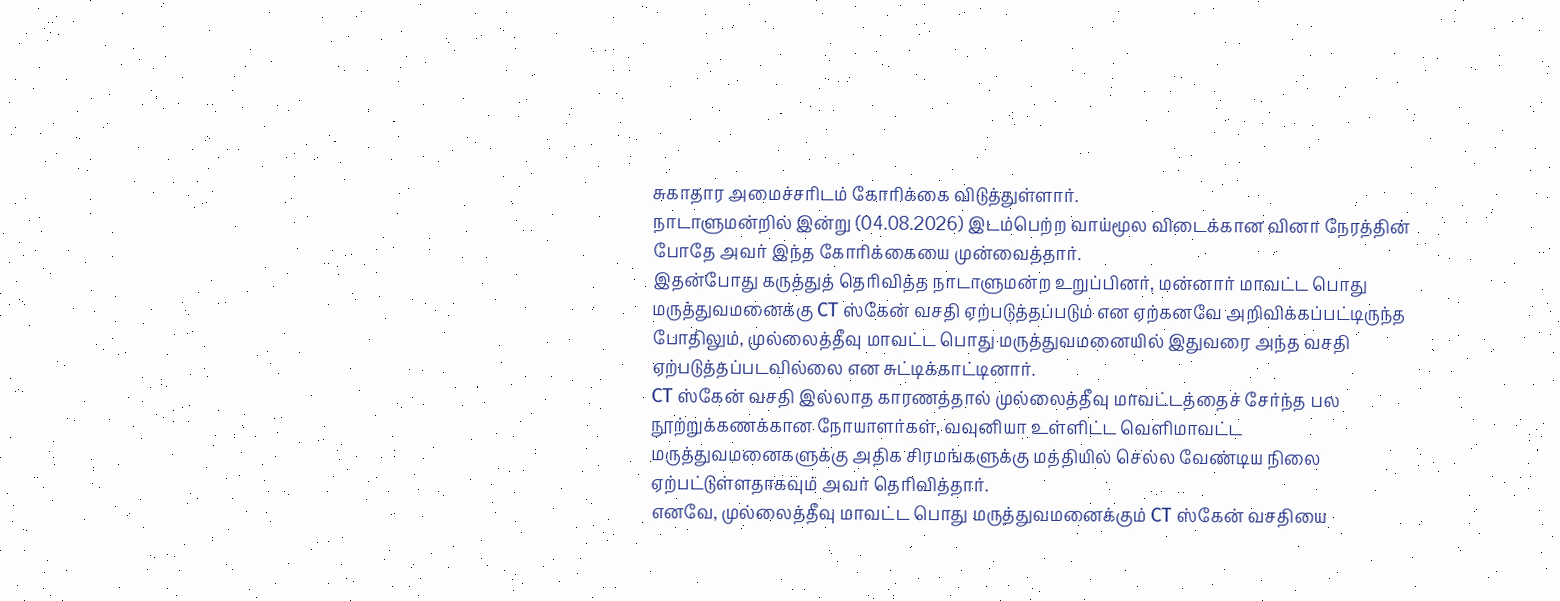சுகாதார அமைச்சரிடம் கோரிக்கை விடுத்துள்ளார்.
நாடாளுமன்றில் இன்று (04.08.2026) இடம்பெற்ற வாய்மூல விடைக்கான வினா நேரத்தின் போதே அவர் இந்த கோரிக்கையை முன்வைத்தார்.
இதன்போது கருத்துத் தெரிவித்த நாடாளுமன்ற உறுப்பினர், மன்னார் மாவட்ட பொது மருத்துவமனைக்கு CT ஸ்கேன் வசதி ஏற்படுத்தப்படும் என ஏற்கனவே அறிவிக்கப்பட்டிருந்த போதிலும், முல்லைத்தீவு மாவட்ட பொது மருத்துவமனையில் இதுவரை அந்த வசதி ஏற்படுத்தப்படவில்லை என சுட்டிக்காட்டினார்.
CT ஸ்கேன் வசதி இல்லாத காரணத்தால் முல்லைத்தீவு மாவட்டத்தைச் சேர்ந்த பல நூற்றுக்கணக்கான நோயாளர்கள், வவுனியா உள்ளிட்ட வெளிமாவட்ட மருத்துவமனைகளுக்கு அதிக சிரமங்களுக்கு மத்தியில் செல்ல வேண்டிய நிலை ஏற்பட்டுள்ளதாகவும் அவர் தெரிவித்தார்.
எனவே, முல்லைத்தீவு மாவட்ட பொது மருத்துவமனைக்கும் CT ஸ்கேன் வசதியை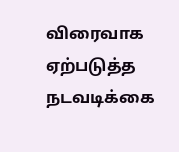விரைவாக ஏற்படுத்த நடவடிக்கை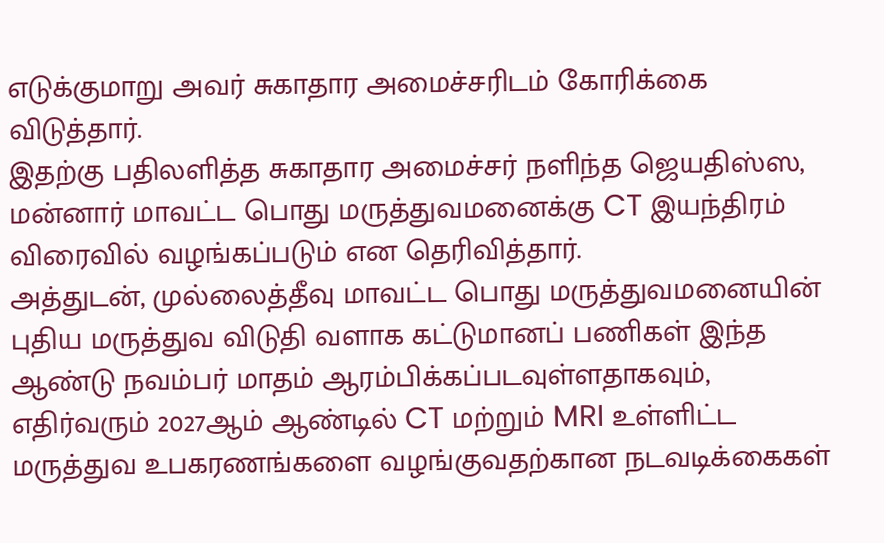எடுக்குமாறு அவர் சுகாதார அமைச்சரிடம் கோரிக்கை விடுத்தார்.
இதற்கு பதிலளித்த சுகாதார அமைச்சர் நளிந்த ஜெயதிஸ்ஸ, மன்னார் மாவட்ட பொது மருத்துவமனைக்கு CT இயந்திரம் விரைவில் வழங்கப்படும் என தெரிவித்தார்.
அத்துடன், முல்லைத்தீவு மாவட்ட பொது மருத்துவமனையின் புதிய மருத்துவ விடுதி வளாக கட்டுமானப் பணிகள் இந்த ஆண்டு நவம்பர் மாதம் ஆரம்பிக்கப்படவுள்ளதாகவும், எதிர்வரும் 2027ஆம் ஆண்டில் CT மற்றும் MRI உள்ளிட்ட மருத்துவ உபகரணங்களை வழங்குவதற்கான நடவடிக்கைகள்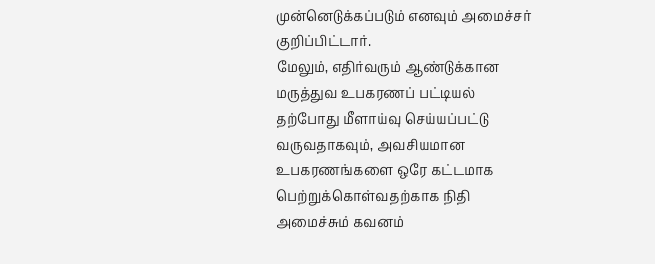முன்னெடுக்கப்படும் எனவும் அமைச்சர் குறிப்பிட்டார்.
மேலும், எதிர்வரும் ஆண்டுக்கான மருத்துவ உபகரணப் பட்டியல் தற்போது மீளாய்வு செய்யப்பட்டு வருவதாகவும், அவசியமான உபகரணங்களை ஒரே கட்டமாக பெற்றுக்கொள்வதற்காக நிதி அமைச்சும் கவனம்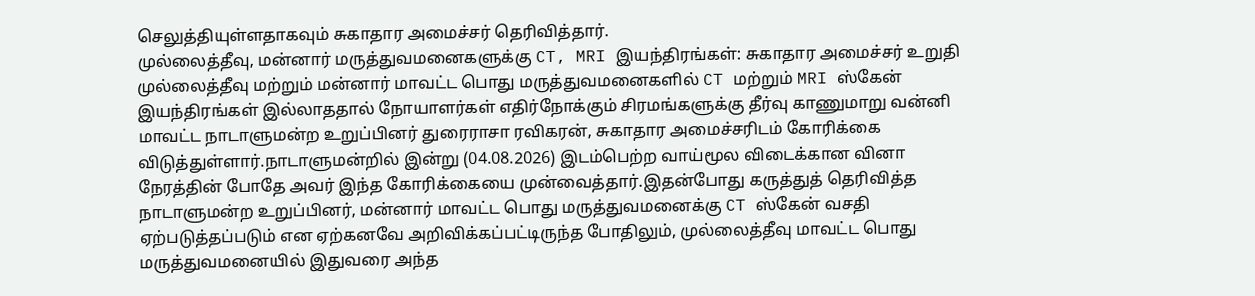செலுத்தியுள்ளதாகவும் சுகாதார அமைச்சர் தெரிவித்தார்.
முல்லைத்தீவு, மன்னார் மருத்துவமனைகளுக்கு CT, MRI இயந்திரங்கள்: சுகாதார அமைச்சர் உறுதி முல்லைத்தீவு மற்றும் மன்னார் மாவட்ட பொது மருத்துவமனைகளில் CT மற்றும் MRI ஸ்கேன் இயந்திரங்கள் இல்லாததால் நோயாளர்கள் எதிர்நோக்கும் சிரமங்களுக்கு தீர்வு காணுமாறு வன்னி மாவட்ட நாடாளுமன்ற உறுப்பினர் துரைராசா ரவிகரன், சுகாதார அமைச்சரிடம் கோரிக்கை விடுத்துள்ளார்.நாடாளுமன்றில் இன்று (04.08.2026) இடம்பெற்ற வாய்மூல விடைக்கான வினா நேரத்தின் போதே அவர் இந்த கோரிக்கையை முன்வைத்தார்.இதன்போது கருத்துத் தெரிவித்த நாடாளுமன்ற உறுப்பினர், மன்னார் மாவட்ட பொது மருத்துவமனைக்கு CT ஸ்கேன் வசதி ஏற்படுத்தப்படும் என ஏற்கனவே அறிவிக்கப்பட்டிருந்த போதிலும், முல்லைத்தீவு மாவட்ட பொது மருத்துவமனையில் இதுவரை அந்த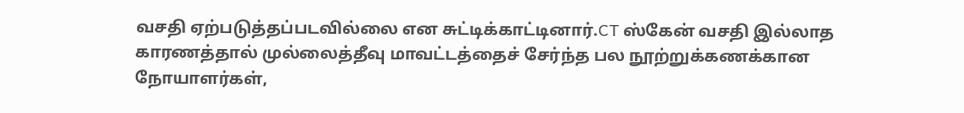வசதி ஏற்படுத்தப்படவில்லை என சுட்டிக்காட்டினார்.CT ஸ்கேன் வசதி இல்லாத காரணத்தால் முல்லைத்தீவு மாவட்டத்தைச் சேர்ந்த பல நூற்றுக்கணக்கான நோயாளர்கள்,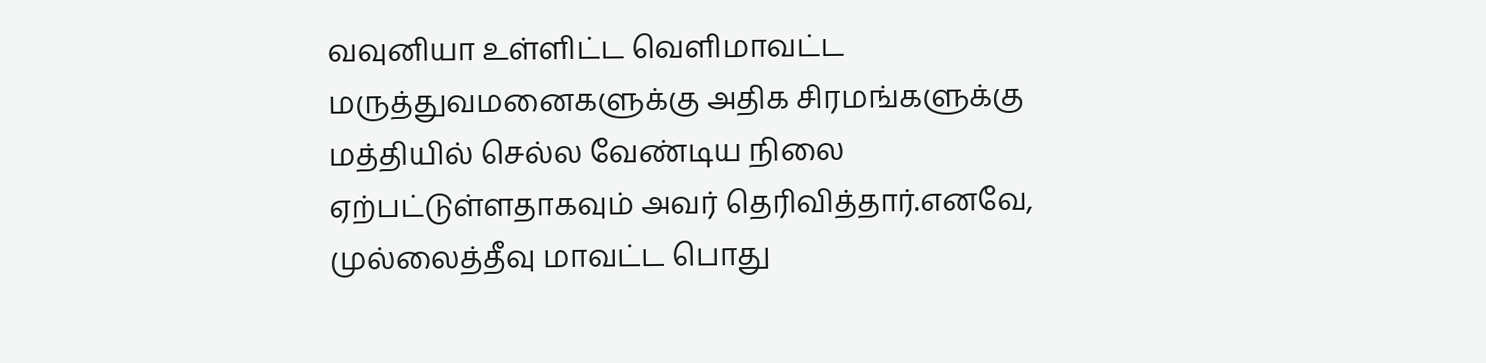வவுனியா உள்ளிட்ட வெளிமாவட்ட மருத்துவமனைகளுக்கு அதிக சிரமங்களுக்கு மத்தியில் செல்ல வேண்டிய நிலை ஏற்பட்டுள்ளதாகவும் அவர் தெரிவித்தார்.எனவே, முல்லைத்தீவு மாவட்ட பொது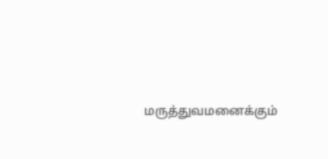மருத்துவமனைக்கும்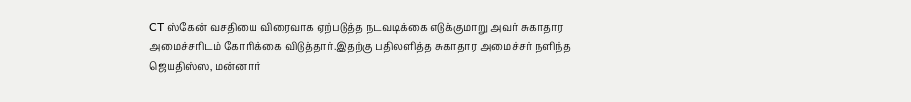CT ஸ்கேன் வசதியை விரைவாக ஏற்படுத்த நடவடிக்கை எடுக்குமாறு அவர் சுகாதார அமைச்சரிடம் கோரிக்கை விடுத்தார்.இதற்கு பதிலளித்த சுகாதார அமைச்சர் நளிந்த ஜெயதிஸ்ஸ, மன்னார்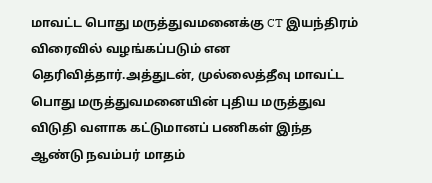மாவட்ட பொது மருத்துவமனைக்கு CT இயந்திரம் விரைவில் வழங்கப்படும் என தெரிவித்தார்.அத்துடன், முல்லைத்தீவு மாவட்ட பொது மருத்துவமனையின் புதிய மருத்துவ விடுதி வளாக கட்டுமானப் பணிகள் இந்த ஆண்டு நவம்பர் மாதம்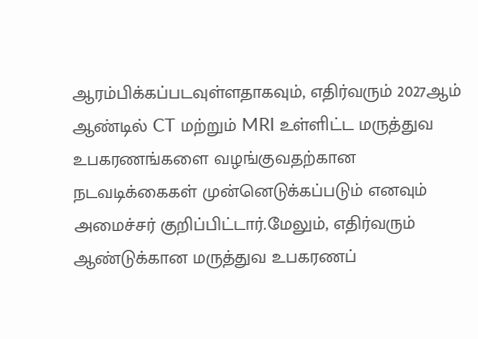ஆரம்பிக்கப்படவுள்ளதாகவும், எதிர்வரும் 2027ஆம் ஆண்டில் CT மற்றும் MRI உள்ளிட்ட மருத்துவ உபகரணங்களை வழங்குவதற்கான நடவடிக்கைகள் முன்னெடுக்கப்படும் எனவும் அமைச்சர் குறிப்பிட்டார்.மேலும், எதிர்வரும் ஆண்டுக்கான மருத்துவ உபகரணப்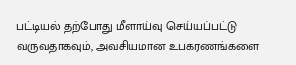பட்டியல் தற்போது மீளாய்வு செய்யப்பட்டு வருவதாகவும், அவசியமான உபகரணங்களை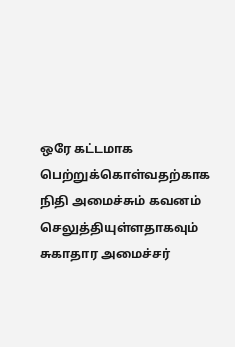ஒரே கட்டமாக பெற்றுக்கொள்வதற்காக நிதி அமைச்சும் கவனம் செலுத்தியுள்ளதாகவும் சுகாதார அமைச்சர்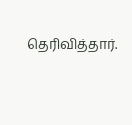தெரிவித்தார்.